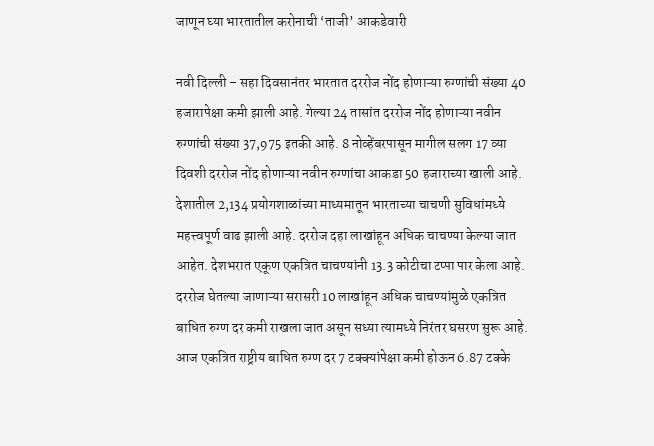जाणून घ्या भारतातील करोनाची ‘ताजी’ आकडेवारी

नवी दिल्ली – सहा दिवसानंतर भारतात दररोज नोंद होणाऱ्या रुग्णांची संख्या 40 हजारापेक्षा कमी झाली आहे. गेल्या 24 तासांत दररोज नोंद होणाऱ्या नवीन रुग्णांची संख्या 37,975 इतकी आहे. 8 नोव्हेंबरपासून मागील सलग 17 व्या दिवशी दररोज नोंद होणाऱ्या नवीन रुग्णांचा आकडा 50 हजाराच्या खाली आहे.
देशातील 2,134 प्रयोगशाळांच्या माध्यमातून भारताच्या चाचणी सुविधांमध्ये महत्त्वपूर्ण वाढ झाली आहे. दररोज दहा लाखांहून अधिक चाचण्या केल्या जात आहेत. देशभरात एकूण एकत्रित चाचण्यांनी 13.3 कोटीचा टप्पा पार केला आहे.
दररोज घेतल्या जाणाऱ्या सरासरी 10 लाखांहून अधिक चाचण्यांमुळे एकत्रित बाधित रुग्ण दर कमी राखला जात असून सध्या त्यामध्ये निरंतर घसरण सुरू आहे. आज एकत्रित राष्ट्रीय बाधित रुग्ण दर 7 टक्क्यांपेक्षा कमी होऊन 6.87 टक्के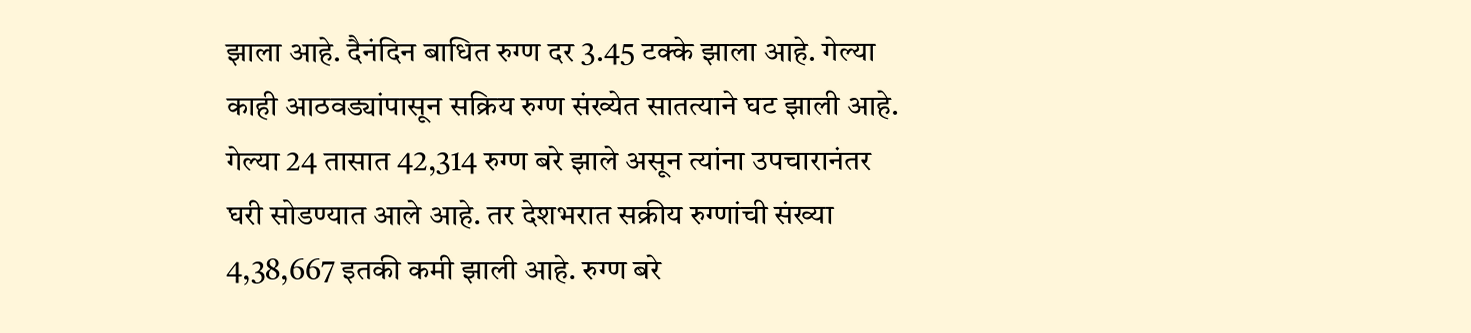झाला आहे. दैनंदिन बाधित रुग्ण दर 3.45 टक्के झाला आहे. गेल्या काही आठवड्यांपासून सक्रिय रुग्ण संख्येत सातत्याने घट झाली आहे.
गेल्या 24 तासात 42,314 रुग्ण बरे झाले असून त्यांना उपचारानंतर घरी सोडण्यात आले आहे. तर देशभरात सक्रीय रुग्णांची संख्या 4,38,667 इतकी कमी झाली आहे. रुग्ण बरे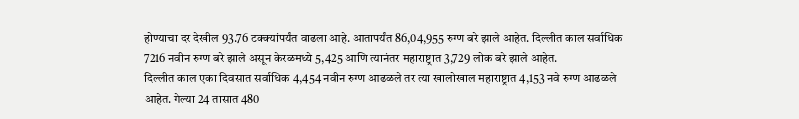होण्याचा दर देखील 93.76 टक्क्यांपर्यंत वाढला आहे. आतापर्यंत 86,04,955 रुग्ण बरे झाले आहेत. दिल्लीत काल सर्वाधिक 7216 नवीन रुग्ण बरे झाले असून केरळमध्ये 5,425 आणि त्यानंतर महाराष्ट्रात 3,729 लोक बरे झाले आहेत.
दिल्लीत काल एका दिवसात सर्वाधिक 4,454 नवीन रुग्ण आढळले तर त्या खालोखाल महाराष्ट्रात 4,153 नवे रुग्ण आढळले आहेत. गेल्या 24 तासात 480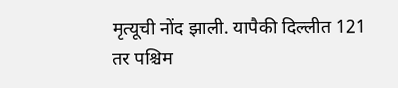मृत्यूची नोंद झाली. यापैकी दिल्लीत 121 तर पश्चिम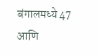बंगालमध्ये 47 आणि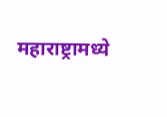महाराष्ट्रामध्ये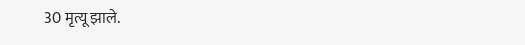30 मृत्यू झाले.